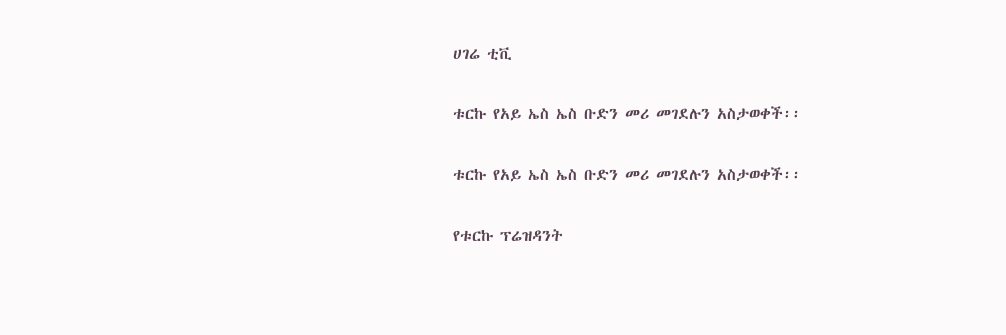ሀገሬ ቲቪ

ቱርኩ የአይ ኤስ ኤስ ቡድን መሪ መገደሉን አስታወቀች፡፡

ቱርኩ የአይ ኤስ ኤስ ቡድን መሪ መገደሉን አስታወቀች፡፡

የቱርኩ ፕሬዝዳንት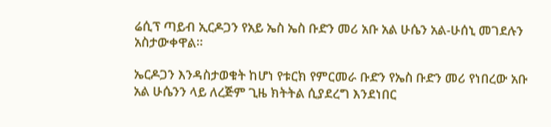ሬሲፕ ጣይብ ኢርዶጋን የአይ ኤስ ኤስ ቡድን መሪ አቡ አል ሁሴን አል-ሁሰኒ መገደሉን አስታውቀዋል።

ኤርዶጋን እንዳስታወቁት ከሆነ የቱርክ የምርመራ ቡድን የኤስ ቡድን መሪ የነበረው አቡ አል ሁሴንን ላይ ለረጅም ጊዜ ክትትል ሲያደረግ እንደነበር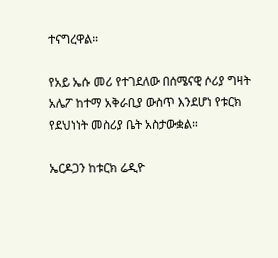ተናግረዋል።

የአይ ኤሱ መሪ የተገደለው በሰሜናዊ ሶሪያ ግዛት አሌፖ ከተማ አቅራቢያ ውስጥ እንደሆነ የቱርክ የደህነነት መስሪያ ቤት አስታውቋል።

ኤርዶጋን ከቱርክ ሬዲዮ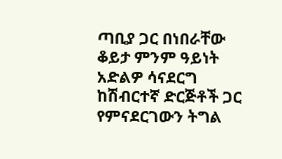ጣቢያ ጋር በነበራቸው ቆይታ ምንም ዓይነት አድልዎ ሳናደርግ ከሽብርተኛ ድርጅቶች ጋር የምናደርገውን ትግል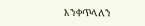እንቀጥላለን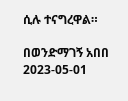ሲሉ ተናግረዋል።

በወንድማገኝ አበበ
2023-05-01